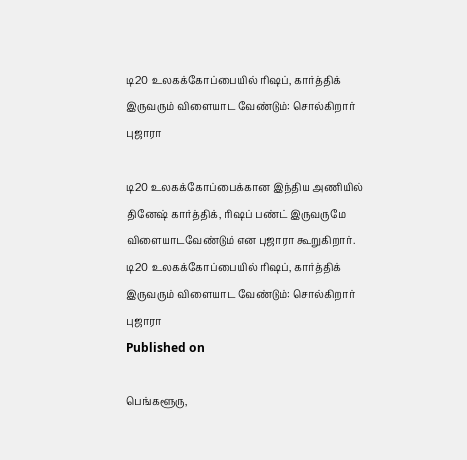டி20 உலகக்கோப்பையில் ரிஷப், கார்த்திக் இருவரும் விளையாட வேண்டும்: சொல்கிறார் புஜாரா

டி20 உலகக்கோப்பைக்கான இந்திய அணியில் தினேஷ் கார்த்திக், ரிஷப் பண்ட் இருவருமே விளையாடவேண்டும் என புஜாரா கூறுகிறார்.
டி20 உலகக்கோப்பையில் ரிஷப், கார்த்திக் இருவரும் விளையாட வேண்டும்: சொல்கிறார் புஜாரா
Published on

பெங்களூரு,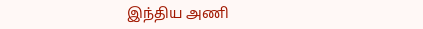இந்திய அணி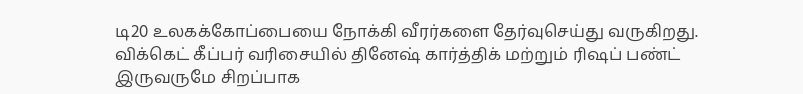டி20 உலகக்கோப்பையை நோக்கி வீரர்களை தேர்வுசெய்து வருகிறது. விக்கெட் கீப்பர் வரிசையில் தினேஷ் கார்த்திக் மற்றும் ரிஷப் பண்ட் இருவருமே சிறப்பாக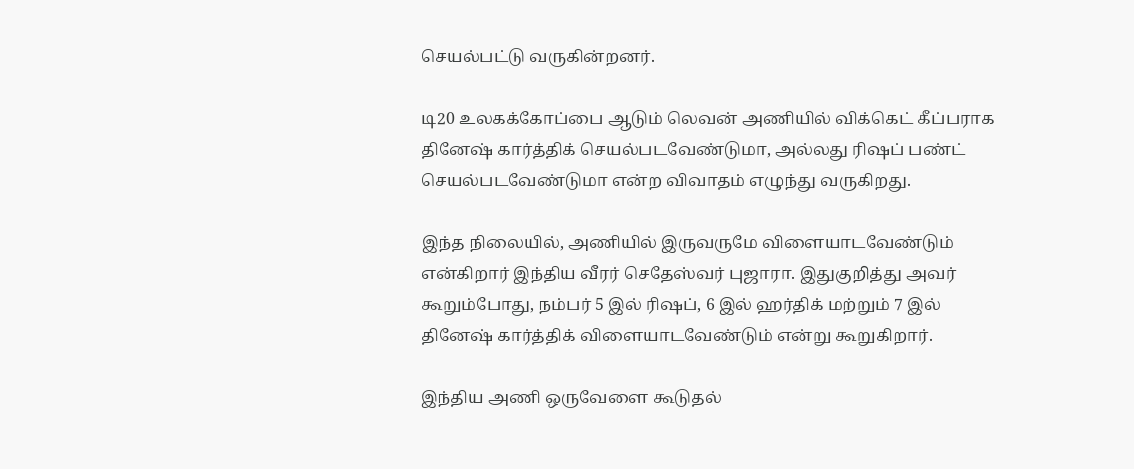செயல்பட்டு வருகின்றனர்.

டி20 உலகக்கோப்பை ஆடும் லெவன் அணியில் விக்கெட் கீப்பராக தினேஷ் கார்த்திக் செயல்படவேண்டுமா, அல்லது ரிஷப் பண்ட் செயல்படவேண்டுமா என்ற விவாதம் எழுந்து வருகிறது.

இந்த நிலையில், அணியில் இருவருமே விளையாடவேண்டும் என்கிறார் இந்திய வீரர் செதேஸ்வர் புஜாரா. இதுகுறித்து அவர் கூறும்போது, நம்பர் 5 இல் ரிஷப், 6 இல் ஹர்திக் மற்றும் 7 இல் தினேஷ் கார்த்திக் விளையாடவேண்டும் என்று கூறுகிறார்.

இந்திய அணி ஒருவேளை கூடுதல்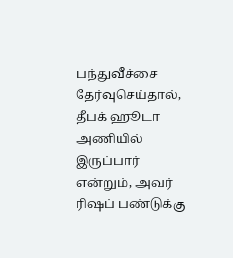பந்துவீச்சை தேர்வுசெய்தால், தீபக் ஹூடா அணியில் இருப்பார் என்றும், அவர் ரிஷப் பண்டுக்கு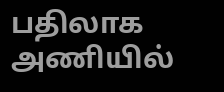பதிலாக அணியில்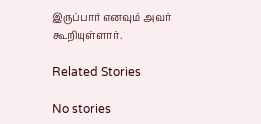இருப்பார் எனவும் அவர் கூறியுள்ளார்.

Related Stories

No stories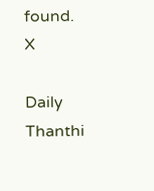found.
X

Daily Thanthi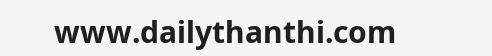www.dailythanthi.com